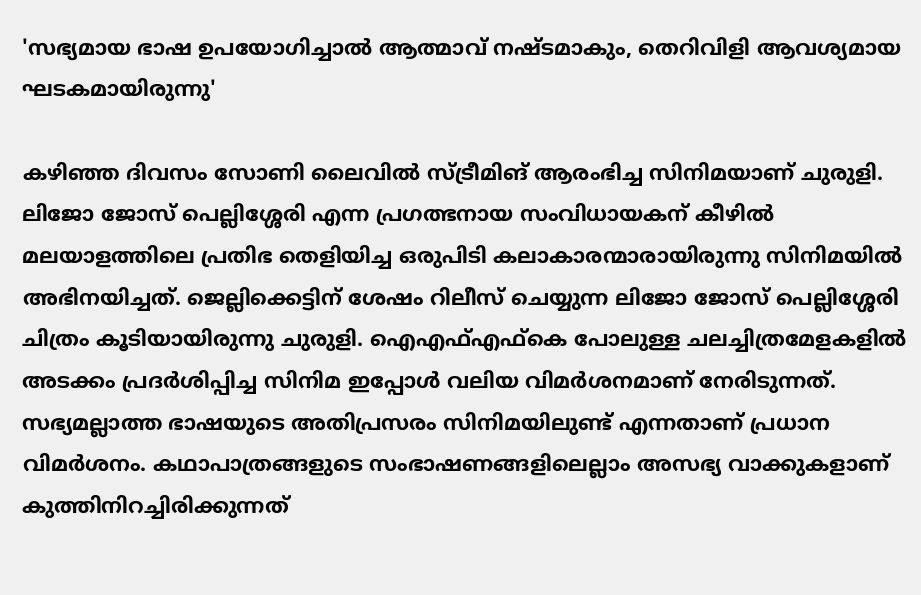'സഭ്യമായ ഭാഷ ഉപയോഗിച്ചാല്‍ ആത്മാവ് നഷ്ടമാകും, തെറിവിളി ആവശ്യമായ ഘടകമായിരുന്നു'

കഴിഞ്ഞ ദിവസം സോണി ലൈവിൽ സ്ട്രീമിങ് ആരംഭിച്ച സിനിമയാണ് ചുരുളി. ലിജോ ജോസ് പെല്ലിശ്ശേരി എന്ന പ്രഗത്ഭനായ സംവിധായകന് കീഴിൽ മലയാളത്തിലെ പ്രതിഭ തെളിയിച്ച ഒരുപിടി കലാകാരന്മാരായിരുന്നു സിനിമയിൽ അഭിനയിച്ചത്. ജെല്ലിക്കെട്ടിന് ശേഷം റിലീസ് ചെയ്യുന്ന ലിജോ ജോസ് പെല്ലിശ്ശേരി ചിത്രം കൂടിയായിരുന്നു ചുരുളി. ഐഎഫ്എഫ്കെ പോലുള്ള ചലച്ചിത്രമേളകളിൽ അടക്കം പ്രദർശിപ്പിച്ച സിനിമ ഇപ്പോൾ വലിയ വിമർശനമാണ് നേരിടുന്നത്. സഭ്യമല്ലാത്ത ഭാഷയുടെ അതിപ്രസരം സിനിമയിലുണ്ട് എന്നതാണ് പ്രധാന വിമർശനം. കഥാപാത്രങ്ങളുടെ സംഭാഷണങ്ങളിലെല്ലാം അസഭ്യ വാക്കുകളാണ് കുത്തിനിറച്ചിരിക്കുന്നത്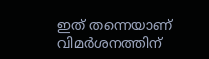ഇത് തന്നെയാണ് വിമർശനത്തിന്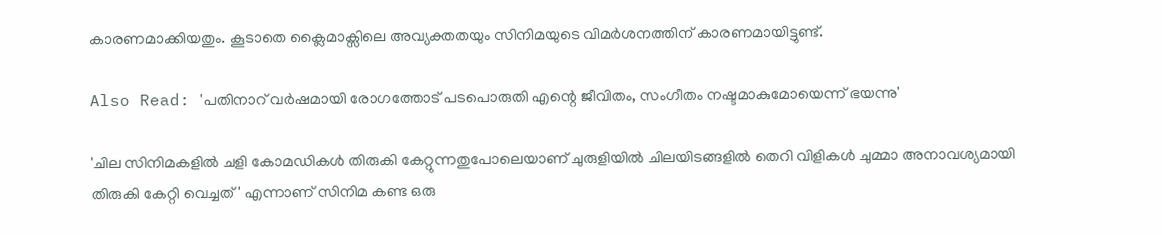കാരണമാക്കിയതും. കൂടാതെ ക്ലൈമാക്സിലെ അവ്യക്തതയും സിനിമയുടെ വിമർശനത്തിന് കാരണമായിട്ടുണ്ട്.

Also Read: 'പതിനാറ് വർഷമായി രോഗത്തോട് പടപൊരുതി എന്റെ ജീവിതം, സംഗീതം നഷ്ടമാകുമോയെന്ന് ഭയന്നു'

'ചില സിനിമകളിൽ ചളി കോമഡികൾ തിരുകി കേറ്റുന്നതുപോലെയാണ് ചുരുളിയിൽ ചിലയിടങ്ങളിൽ തെറി വിളികൾ ചുമ്മാ അനാവശ്യമായി തിരുകി കേറ്റി വെച്ചത്' എന്നാണ് സിനിമ കണ്ട ഒരു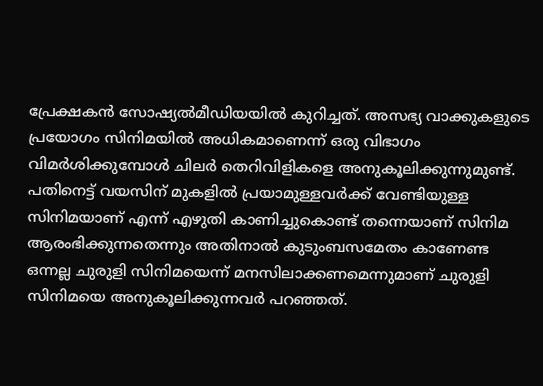പ്രേക്ഷകൻ സോഷ്യൽമീഡിയയിൽ കുറിച്ചത്. അസഭ്യ വാക്കുകളുടെ പ്രയോഗം സിനിമയിൽ അധികമാണെന്ന് ഒരു വിഭാഗം വിമർശിക്കുമ്പോൾ ചിലർ തെറിവിളികളെ അനുകൂലിക്കുന്നുമുണ്ട്. പതിനെട്ട് വയസിന് മുകളിൽ പ്രയാമുള്ളവർക്ക് വേണ്ടിയുള്ള സിനിമയാണ് എന്ന് എഴുതി കാണിച്ചുകൊണ്ട് തന്നെയാണ് സിനിമ ആരംഭിക്കുന്നതെന്നും അതിനാൽ കുടുംബസമേതം കാണേണ്ട ഒന്നല്ല ചുരുളി സിനിമയെന്ന് മനസിലാക്കണമെന്നുമാണ് ചുരുളി സിനിമയെ അനുകൂലിക്കുന്നവർ പറഞ്ഞത്.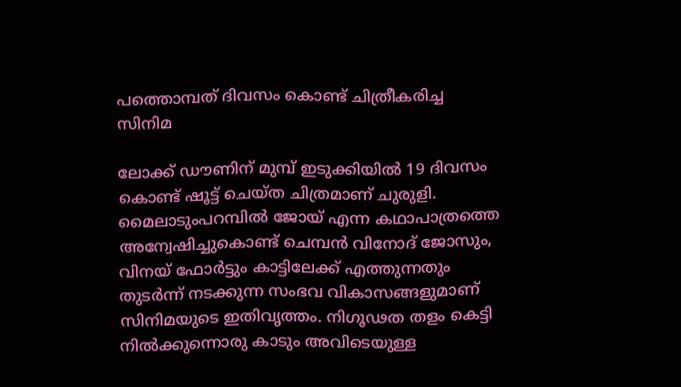പത്തൊമ്പത് ദിവസം കൊണ്ട് ചിത്രീകരിച്ച സിനിമ

ലോക്ക് ഡൗണിന് മുമ്പ് ഇടുക്കിയില്‍ 19 ദിവസം കൊണ്ട് ഷൂട്ട് ചെയ്ത ചിത്രമാണ് ചുരുളി. മൈലാടുംപറമ്പില്‍ ജോയ് എന്ന കഥാപാത്രത്തെ അന്വേഷിച്ചുകൊണ്ട് ചെമ്പന്‍ വിനോദ് ജോസും, വിനയ് ഫോര്‍ട്ടും കാട്ടിലേക്ക് എത്തുന്നതും തുടർന്ന് നടക്കുന്ന സംഭവ വികാസങ്ങളുമാണ് സിനിമയുടെ ഇതിവൃത്തം. നിഗൂഢത തളം കെട്ടി നിൽക്കുന്നൊരു കാടും അവിടെയുള്ള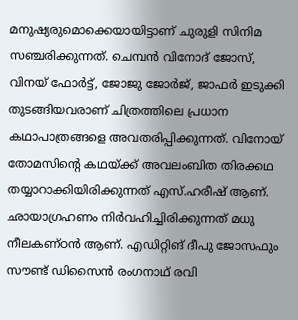മനുഷ്യരുമൊക്കെയായിട്ടാണ് ചുരുളി സിനിമ സഞ്ചരിക്കുന്നത്. ചെമ്പന്‍ വിനോദ് ജോസ്, വിനയ് ഫോര്‍ട്ട്, ജോജു ജോര്‍ജ്, ജാഫര്‍ ഇടുക്കി തുടങ്ങിയവരാണ് ചിത്രത്തിലെ പ്രധാന കഥാപാത്രങ്ങളെ അവതരിപ്പിക്കുന്നത്. വിനോയ് തോമസിന്‍റെ കഥയ്ക്ക് അവലംബിത തിരക്കഥ തയ്യാറാക്കിയിരിക്കുന്നത് എസ്.ഹരീഷ് ആണ്. ഛായാഗ്രഹണം നിര്‍വഹിച്ചിരിക്കുന്നത് മധു നീലകണ്ഠൻ ആണ്. എഡിറ്റിങ് ദീപു ജോസഫും സൗണ്ട് ഡിസൈന്‍ രംഗനാഥ് രവി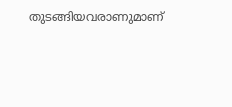തുടങ്ങിയവരാണുമാണ്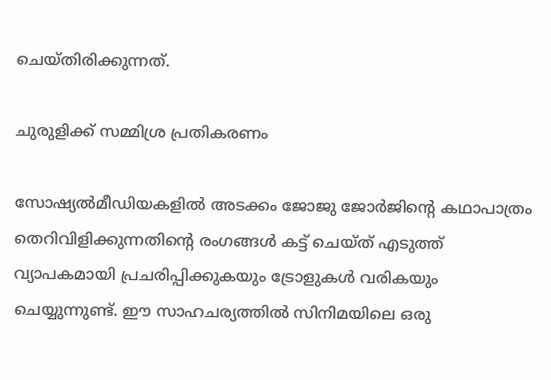ചെയ്തിരിക്കുന്നത്.

ചുരുളിക്ക് സമ്മിശ്ര പ്രതികരണം

സോഷ്യൽമീഡിയകളിൽ അടക്കം ജോജു ജോർജിന്റെ കഥാപാത്രം തെറിവിളിക്കുന്നതിന്റെ രംഗങ്ങൾ കട്ട് ചെയ്ത് എടുത്ത് വ്യാപകമായി പ്രചരിപ്പിക്കുകയും ട്രോളുകൾ വരികയും ചെയ്യുന്നുണ്ട്. ഈ സാഹചര്യത്തിൽ സിനിമയിലെ ഒരു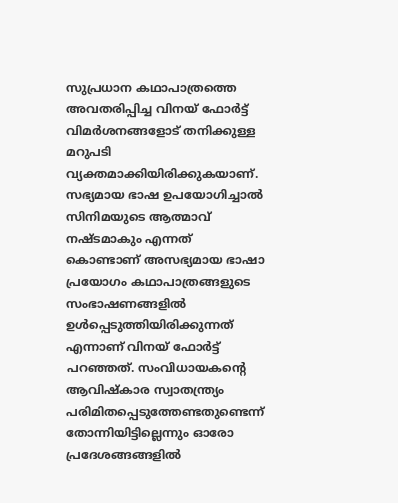സുപ്രധാന കഥാപാത്രത്തെ അവതരിപ്പിച്ച വിനയ് ഫോർട്ട് വിമർശനങ്ങളോട് തനിക്കുള്ള മറുപടി വ്യക്തമാക്കിയിരിക്കുകയാണ്. സഭ്യമായ ഭാഷ ഉപയോഗിച്ചാൽ സിനിമയുടെ ആത്മാവ് നഷ്ടമാകും എന്നത് കൊണ്ടാണ് അസഭ്യമായ ഭാഷാ പ്രയോഗം കഥാപാത്രങ്ങളുടെ സംഭാഷണങ്ങളിൽ ഉൾപ്പെടുത്തിയിരിക്കുന്നത് എന്നാണ് വിനയ് ഫോർട്ട് പറഞ്ഞത്. സംവിധായകന്‍റെ ആവിഷ്‌കാര സ്വാതന്ത്ര്യം പരിമിതപ്പെടുത്തേണ്ടതുണ്ടെന്ന് തോന്നിയിട്ടില്ലെന്നും ഓരോ പ്രദേശങ്ങങ്ങളില്‍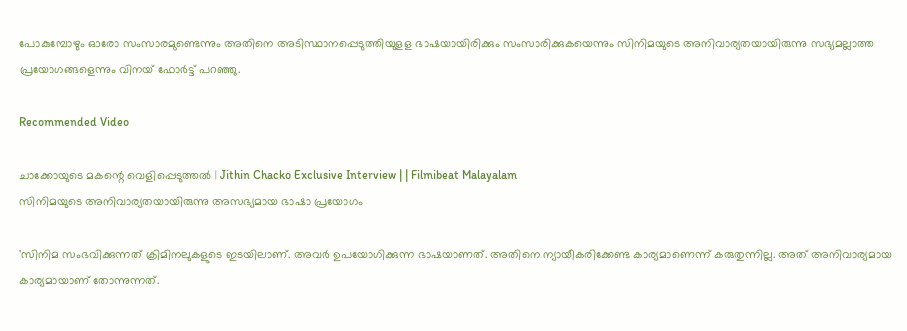പോകുമ്പോഴും ഓരോ സംസാരമുണ്ടെന്നും അതിനെ അടിസ്ഥാനപ്പെടുത്തിയുളള ഭാഷയായിരിക്കും സംസാരിക്കുകയെന്നും സിനിമയുടെ അനിവാര്യതയായിരുന്നു സഭ്യമല്ലാത്ത പ്രയോഗങ്ങളെന്നും വിനയ് ഫോർട്ട് പറഞ്ഞു.

Recommended Video

ചാക്കോയുടെ മകന്റെ വെളിപ്പെടുത്തൽ | Jithin Chacko Exclusive Interview | | Filmibeat Malayalam
സിനിമയുടെ അനിവാര്യതയായിരുന്നു അസഭ്യമായ ഭാഷാ പ്രയോഗം

'സിനിമ സംഭവിക്കുന്നത് ക്രിമിനലുകളുടെ ഇടയിലാണ്. അവര്‍ ഉപയോഗിക്കുന്ന ഭാഷയാണത്. അതിനെ ന്യായീകരിക്കേണ്ട കാര്യമാണെന്ന് കരുതുന്നില്ല. അത് അനിവാര്യമായ കാര്യമായാണ് തോന്നുന്നത്.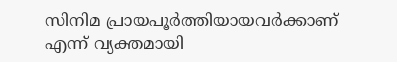സിനിമ പ്രായപൂര്‍ത്തിയായവര്‍ക്കാണ് എന്ന് വ്യക്തമായി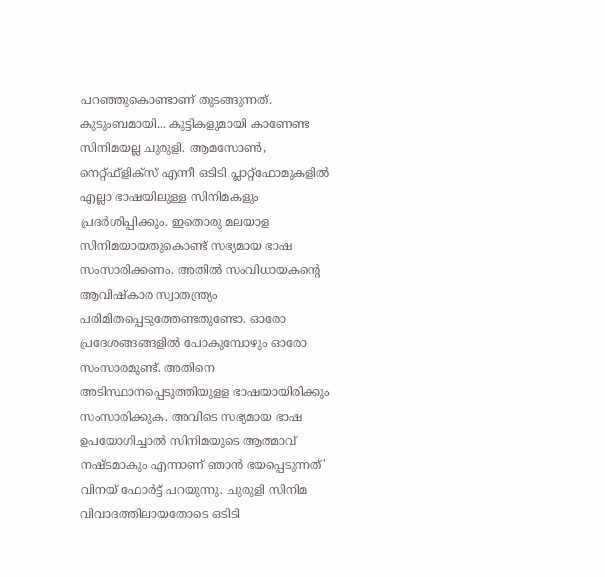പറഞ്ഞുകൊണ്ടാണ് തുടങ്ങുന്നത്. കുടുംബമായി... കുട്ടികളുമായി കാണേണ്ട സിനിമയല്ല ചുരുളി. ആമസോണ്‍, നെറ്റ്ഫ്‌ളിക്സ് എന്നീ ഒടിടി പ്ലാറ്റ്‌ഫോമുകളില്‍ എല്ലാ ഭാഷയിലുള്ള സിനിമകളും പ്രദര്‍ശിപ്പിക്കും. ഇതൊരു മലയാള സിനിമയായതുകൊണ്ട് സഭ്യമായ ഭാഷ സംസാരിക്കണം. അതില്‍ സംവിധായകന്‍റെ ആവിഷ്‌കാര സ്വാതന്ത്ര്യം പരിമിതപ്പെടുത്തേണ്ടതുണ്ടോ. ഓരോ പ്രദേശങ്ങങ്ങളില്‍ പോകുമ്പോഴും ഓരോ സംസാരമുണ്ട്. അതിനെ അടിസ്ഥാനപ്പെടുത്തിയുളള ഭാഷയായിരിക്കും സംസാരിക്കുക. അവിടെ സഭ്യമായ ഭാഷ ഉപയോഗിച്ചാല്‍ സിനിമയുടെ ആത്മാവ് നഷ്ടമാകും എന്നാണ് ഞാന്‍ ഭയപ്പെടുന്നത്' വിനയ് ഫോർട്ട് പറയുന്നു. ചുരുളി സിനിമ വിവാദത്തിലായതോടെ ഒടിടി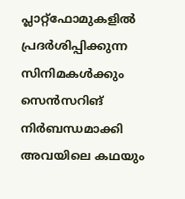പ്ലാറ്റ്ഫോമുകളിൽ പ്രദർശിപ്പിക്കുന്ന സിനിമകൾക്കും സെൻസറിങ് നിർബന്ധമാക്കി അവയിലെ കഥയും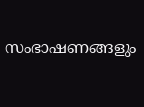സംഭാഷണങ്ങളും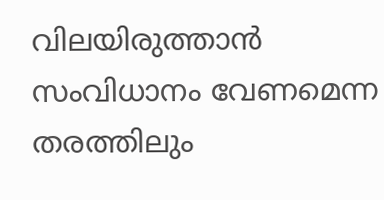വിലയിരുത്താൻ സംവിധാനം വേണമെന്ന തരത്തിലും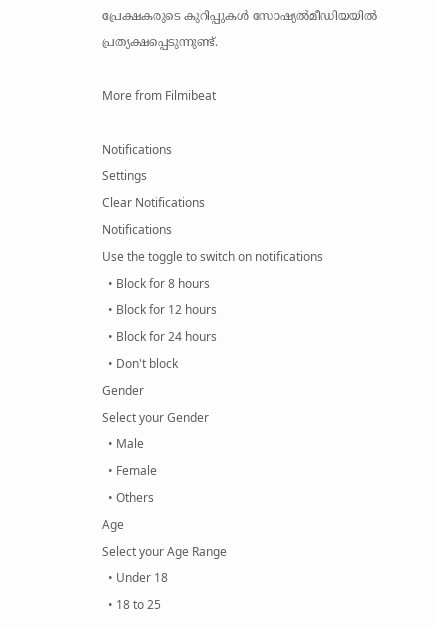പ്രേക്ഷകരുടെ കുറിപ്പുകൾ സോഷ്യൽമീഡിയയിൽ പ്രത്യക്ഷപ്പെടുന്നുണ്ട്.

More from Filmibeat

Notifications
Settings
Clear Notifications
Notifications
Use the toggle to switch on notifications
  • Block for 8 hours
  • Block for 12 hours
  • Block for 24 hours
  • Don't block
Gender
Select your Gender
  • Male
  • Female
  • Others
Age
Select your Age Range
  • Under 18
  • 18 to 25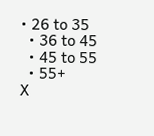• 26 to 35
  • 36 to 45
  • 45 to 55
  • 55+
X